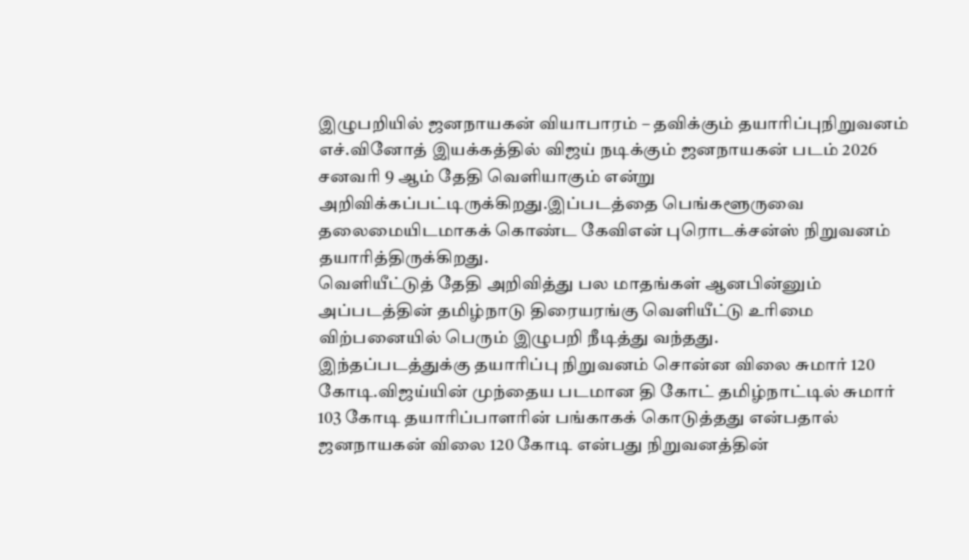இழுபறியில் ஜனநாயகன் வியாபாரம் – தவிக்கும் தயாரிப்புநிறுவனம்
எச்.வினோத் இயக்கத்தில் விஜய் நடிக்கும் ஜனநாயகன் படம் 2026 சனவரி 9 ஆம் தேதி வெளியாகும் என்று அறிவிக்கப்பட்டிருக்கிறது.இப்படத்தை பெங்களூருவை தலைமையிடமாகக் கொண்ட கேவிஎன் புரொடக்சன்ஸ் நிறுவனம் தயாரித்திருக்கிறது.
வெளியீட்டுத் தேதி அறிவித்து பல மாதங்கள் ஆனபின்னும் அப்படத்தின் தமிழ்நாடு திரையரங்கு வெளியீட்டு உரிமை விற்பனையில் பெரும் இழுபறி நீடித்து வந்தது.
இந்தப்படத்துக்கு தயாரிப்பு நிறுவனம் சொன்ன விலை சுமார் 120 கோடி.விஜய்யின் முந்தைய படமான தி கோட் தமிழ்நாட்டில் சுமார் 103 கோடி தயாரிப்பாளரின் பங்காகக் கொடுத்தது என்பதால் ஜனநாயகன் விலை 120 கோடி என்பது நிறுவனத்தின்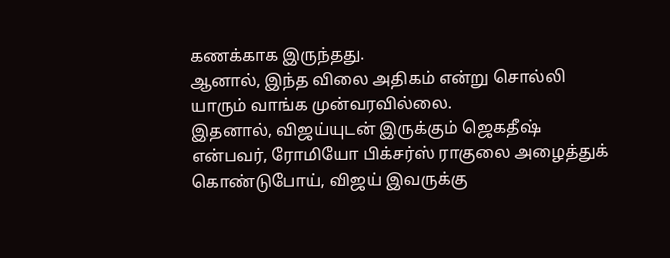கணக்காக இருந்தது.
ஆனால், இந்த விலை அதிகம் என்று சொல்லி யாரும் வாங்க முன்வரவில்லை.
இதனால், விஜய்யுடன் இருக்கும் ஜெகதீஷ் என்பவர், ரோமியோ பிக்சர்ஸ் ராகுலை அழைத்துக் கொண்டுபோய், விஜய் இவருக்கு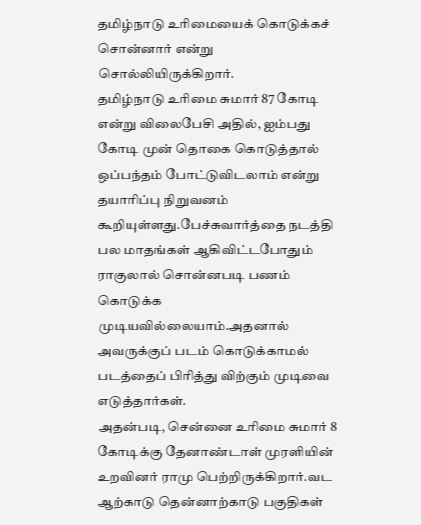தமிழ்நாடு உரிமையைக் கொடுக்கச் சொன்னார் என்று சொல்லியிருக்கிறார்.
தமிழ்நாடு உரிமை சுமார் 87 கோடி என்று விலைபேசி அதில், ஐம்பது கோடி முன் தொகை கொடுத்தால் ஒப்பந்தம் போட்டுவிடலாம் என்று தயாரிப்பு நிறுவனம் கூறியுள்ளது.பேச்சுவார்த்தை நடத்தி பல மாதங்கள் ஆகிவிட்டபோதும் ராகுலால் சொன்னபடி பணம் கொடுக்க முடியவில்லையாம்.அதனால் அவருக்குப் படம் கொடுக்காமல் படத்தைப் பிரித்து விற்கும் முடிவை எடுத்தார்கள்.
அதன்படி, சென்னை உரிமை சுமார் 8 கோடிக்கு தேனாண்டாள் முரளியின் உறவினர் ராமு பெற்றிருக்கிறார்.வட ஆற்காடு தென்னாற்காடு பகுதிகள்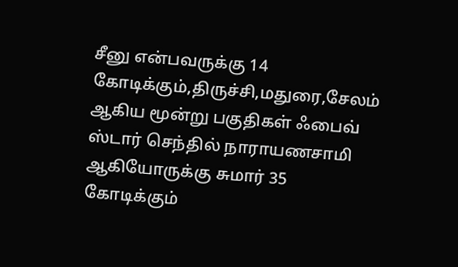சீனு என்பவருக்கு 14 கோடிக்கும்,திருச்சி,மதுரை,சேலம் ஆகிய மூன்று பகுதிகள் ஃபைவ் ஸ்டார் செந்தில் நாராயணசாமி ஆகியோருக்கு சுமார் 35 கோடிக்கும்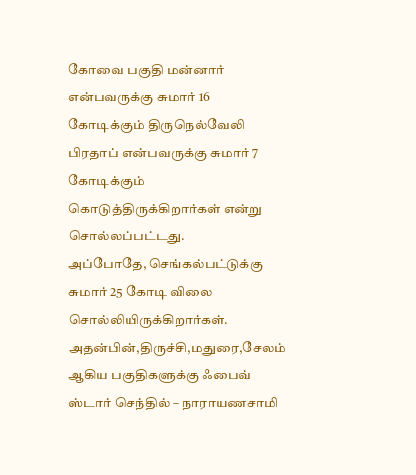கோவை பகுதி மன்னார் என்பவருக்கு சுமார் 16 கோடிக்கும் திருநெல்வேலி பிரதாப் என்பவருக்கு சுமார் 7 கோடிக்கும் கொடுத்திருக்கிறார்கள் என்று சொல்லப்பட்டது.
அப்போதே, செங்கல்பட்டுக்கு சுமார் 25 கோடி விலை சொல்லியிருக்கிறார்கள்.
அதன்பின்,திருச்சி,மதுரை,சேலம் ஆகிய பகுதிகளுக்கு ஃபைவ் ஸ்டார் செந்தில் – நாராயணசாமி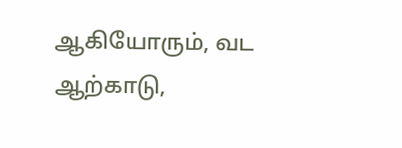ஆகியோரும், வட ஆற்காடு,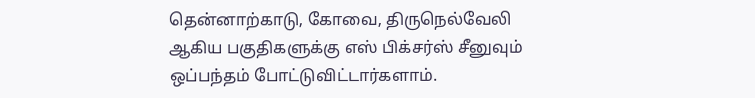தென்னாற்காடு, கோவை, திருநெல்வேலி ஆகிய பகுதிகளுக்கு எஸ் பிக்சர்ஸ் சீனுவும் ஒப்பந்தம் போட்டுவிட்டார்களாம்.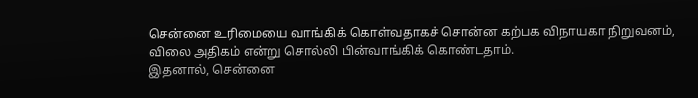சென்னை உரிமையை வாங்கிக் கொள்வதாகச் சொன்ன கற்பக விநாயகா நிறுவனம், விலை அதிகம் என்று சொல்லி பின்வாங்கிக் கொண்டதாம்.
இதனால், சென்னை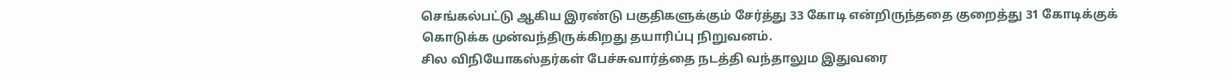செங்கல்பட்டு ஆகிய இரண்டு பகுதிகளுக்கும் சேர்த்து 33 கோடி என்றிருந்ததை குறைத்து 31 கோடிக்குக் கொடுக்க முன்வந்திருக்கிறது தயாரிப்பு நிறுவனம்.
சில விநியோகஸ்தர்கள் பேச்சுவார்த்தை நடத்தி வந்தாலும இதுவரை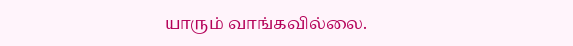யாரும் வாங்கவில்லை.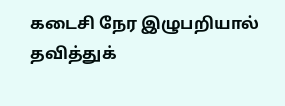கடைசி நேர இழுபறியால் தவித்துக்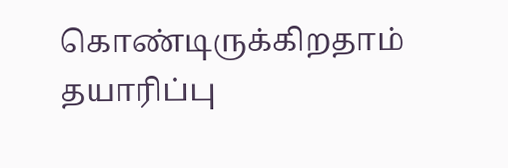கொண்டிருக்கிறதாம் தயாரிப்பு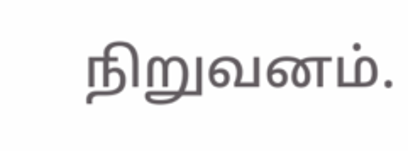நிறுவனம்.